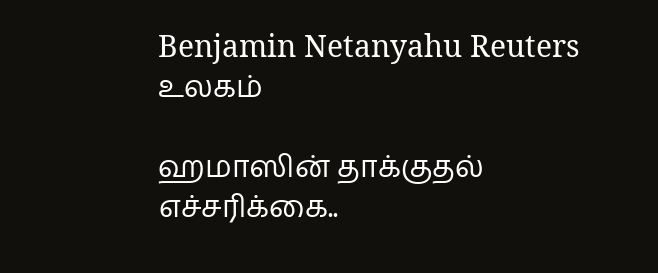Benjamin Netanyahu Reuters
உலகம்

ஹமாஸின் தாக்குதல் எச்சரிக்கை..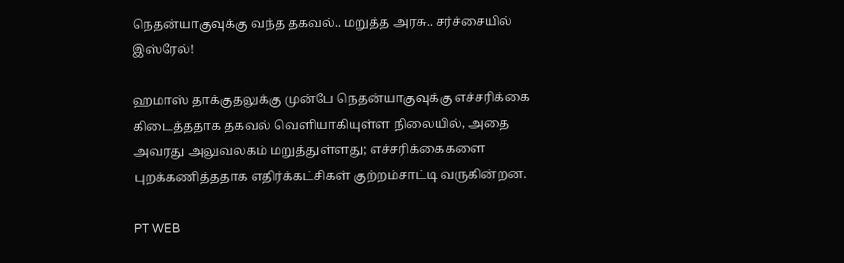நெதன்யாகுவுக்கு வந்த தகவல்.. மறுத்த அரசு.. சர்ச்சையில் இஸ்ரேல்!

ஹமாஸ் தாக்குதலுக்கு முன்பே நெதன்யாகுவுக்கு எச்சரிக்கை கிடைத்ததாக தகவல் வெளியாகியுள்ள நிலையில், அதை அவரது அலுவலகம் மறுத்துள்ளது; எச்சரிக்கைகளை புறக்கணித்ததாக எதிர்க்கட்சிகள் குற்றம்சாட்டி வருகின்றன.

PT WEB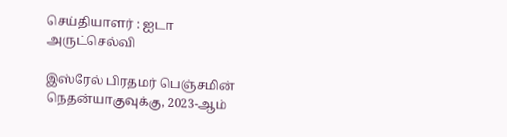செய்தியாளர் : ஐடா அருட்செல்வி

இஸ்ரேல் பிரதமர் பெஞ்சமின் நெதன்யாகுவுக்கு, 2023-ஆம்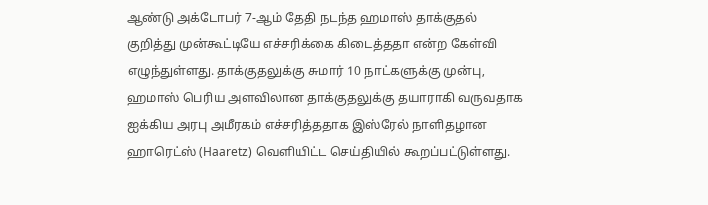ஆண்டு அக்டோபர் 7-ஆம் தேதி நடந்த ஹமாஸ் தாக்குதல் குறித்து முன்கூட்டியே எச்சரிக்கை கிடைத்ததா என்ற கேள்வி எழுந்துள்ளது. தாக்குதலுக்கு சுமார் 10 நாட்களுக்கு முன்பு, ஹமாஸ் பெரிய அளவிலான தாக்குதலுக்கு தயாராகி வருவதாக ஐக்கிய அரபு அமீரகம் எச்சரித்ததாக இஸ்ரேல் நாளிதழான ஹாரெட்ஸ் (Haaretz) வெளியிட்ட செய்தியில் கூறப்பட்டுள்ளது.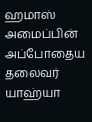ஹமாஸ் அமைப்பின் அப்போதைய தலைவர் யாஹ்யா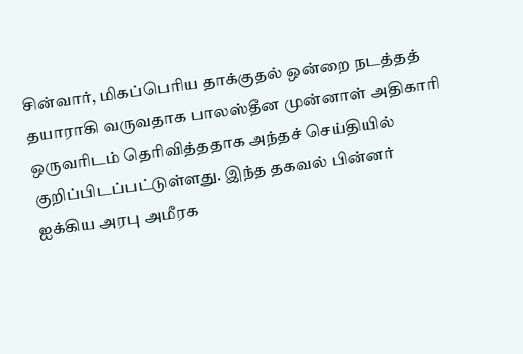சின்வார், மிகப்பெரிய தாக்குதல் ஒன்றை நடத்தத் தயாராகி வருவதாக பாலஸ்தீன முன்னாள் அதிகாரி ஒருவரிடம் தெரிவித்ததாக அந்தச் செய்தியில் குறிப்பிடப்பட்டுள்ளது. இந்த தகவல் பின்னர் ஐக்கிய அரபு அமீரக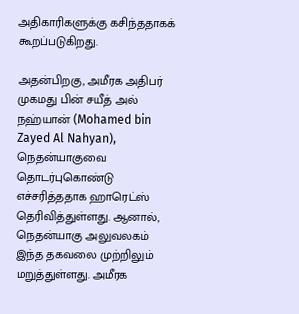அதிகாரிகளுக்கு கசிந்ததாகக் கூறப்படுகிறது.

அதன்பிறகு, அமீரக அதிபர் முகமது பின் சயீத் அல் நஹ்யான் (Mohamed bin Zayed Al Nahyan), நெதன்யாகுவை தொடர்புகொண்டு எச்சரித்ததாக ஹாரெட்ஸ் தெரிவித்துள்ளது. ஆனால், நெதன்யாகு அலுவலகம் இந்த தகவலை முற்றிலும் மறுத்துள்ளது. அமீரக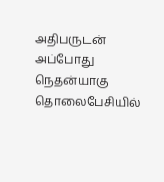அதிபருடன் அப்போது நெதன்யாகு தொலைபேசியில்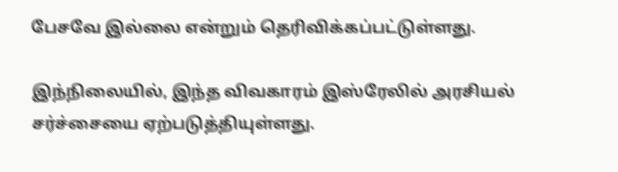பேசவே இல்லை என்றும் தெரிவிக்கப்பட்டுள்ளது.

இந்நிலையில், இந்த விவகாரம் இஸ்ரேலில் அரசியல் சர்ச்சையை ஏற்படுத்தியுள்ளது.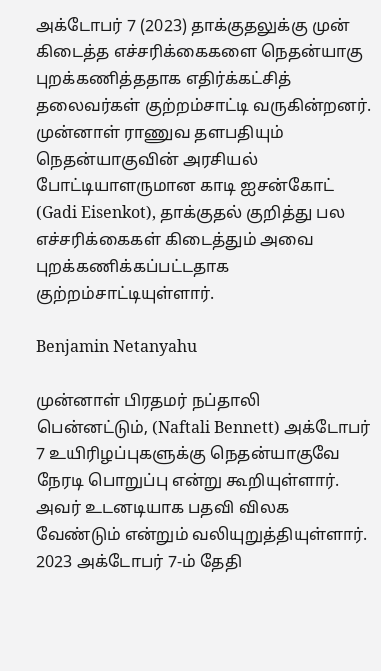அக்டோபர் 7 (2023) தாக்குதலுக்கு முன் கிடைத்த எச்சரிக்கைகளை நெதன்யாகு புறக்கணித்ததாக எதிர்க்கட்சித் தலைவர்கள் குற்றம்சாட்டி வருகின்றனர். முன்னாள் ராணுவ தளபதியும் நெதன்யாகுவின் அரசியல் போட்டியாளருமான காடி ஐசன்கோட் (Gadi Eisenkot), தாக்குதல் குறித்து பல எச்சரிக்கைகள் கிடைத்தும் அவை புறக்கணிக்கப்பட்டதாக குற்றம்சாட்டியுள்ளார்.

Benjamin Netanyahu

முன்னாள் பிரதமர் நப்தாலி பென்னட்டும், (Naftali Bennett) அக்டோபர் 7 உயிரிழப்புகளுக்கு நெதன்யாகுவே நேரடி பொறுப்பு என்று கூறியுள்ளார். அவர் உடனடியாக பதவி விலக வேண்டும் என்றும் வலியுறுத்தியுள்ளார். 2023 அக்டோபர் 7-ம் தேதி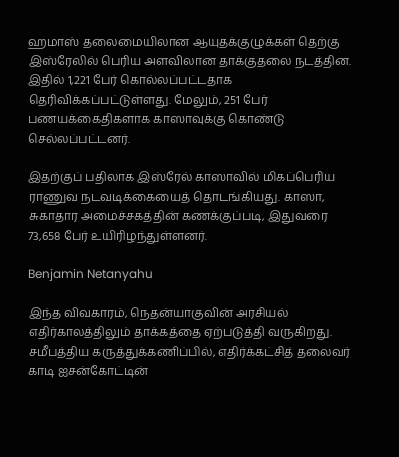ஹமாஸ் தலைமையிலான ஆயுதக்குழுக்கள் தெற்கு இஸ்ரேலில் பெரிய அளவிலான தாக்குதலை நடத்தின. இதில் 1,221 பேர் கொல்லப்பட்டதாக தெரிவிக்கப்பட்டுள்ளது. மேலும், 251 பேர் பணயக்கைதிகளாக காஸாவுக்கு கொண்டு செல்லப்பட்டனர்.

இதற்குப் பதிலாக இஸ்ரேல் காஸாவில் மிகப்பெரிய ராணுவ நடவடிக்கையைத் தொடங்கியது. காஸா, சுகாதார அமைச்சகத்தின் கணக்குப்படி, இதுவரை 73,658 பேர் உயிரிழந்துள்ளனர்.

Benjamin Netanyahu

இந்த விவகாரம், நெதன்யாகுவின் அரசியல் எதிர்காலத்திலும் தாக்கத்தை ஏற்படுத்தி வருகிறது. சமீபத்திய கருத்துக்கணிப்பில், எதிர்க்கட்சித் தலைவர் காடி ஐசன்கோட்டின்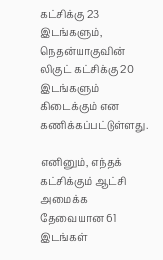கட்சிக்கு 23 இடங்களும், நெதன்யாகுவின் லிகுட் கட்சிக்கு 20 இடங்களும் கிடைக்கும் என கணிக்கப்பட்டுள்ளது.

எனினும், எந்தக் கட்சிக்கும் ஆட்சி அமைக்க தேவையான 61 இடங்கள்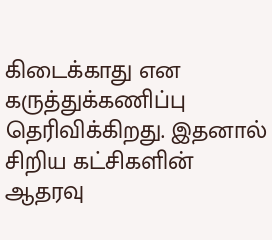கிடைக்காது என கருத்துக்கணிப்பு தெரிவிக்கிறது. இதனால் சிறிய கட்சிகளின் ஆதரவு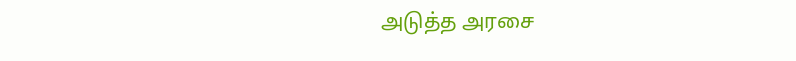அடுத்த அரசை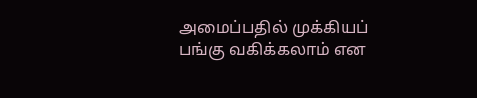அமைப்பதில் முக்கியப் பங்கு வகிக்கலாம் என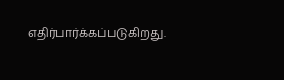எதிர்பார்க்கப்படுகிறது.